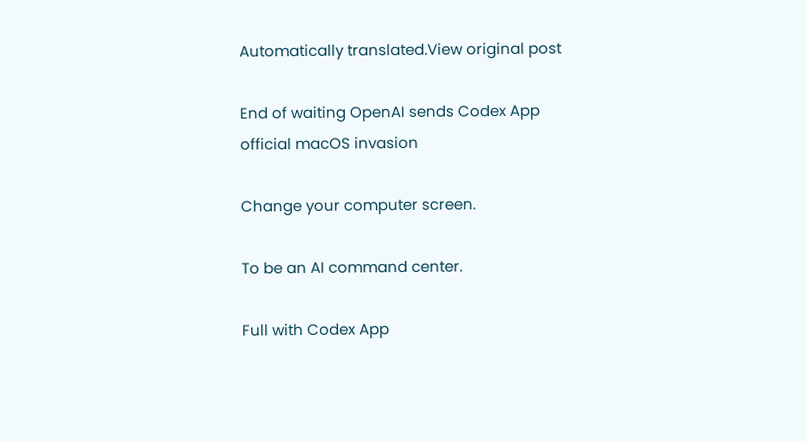Automatically translated.View original post

End of waiting OpenAI sends Codex App official macOS invasion

Change your computer screen.

To be an AI command center.

Full with Codex App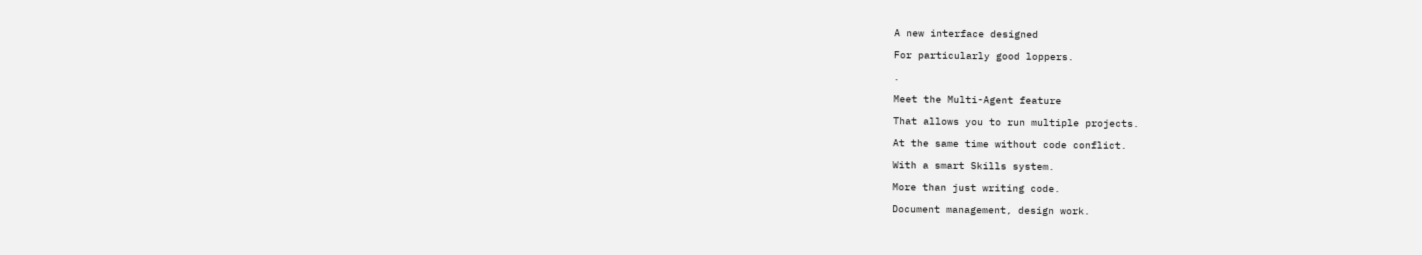A new interface designed

For particularly good loppers.

.

Meet the Multi-Agent feature

That allows you to run multiple projects.

At the same time without code conflict.

With a smart Skills system.

More than just writing code.

Document management, design work.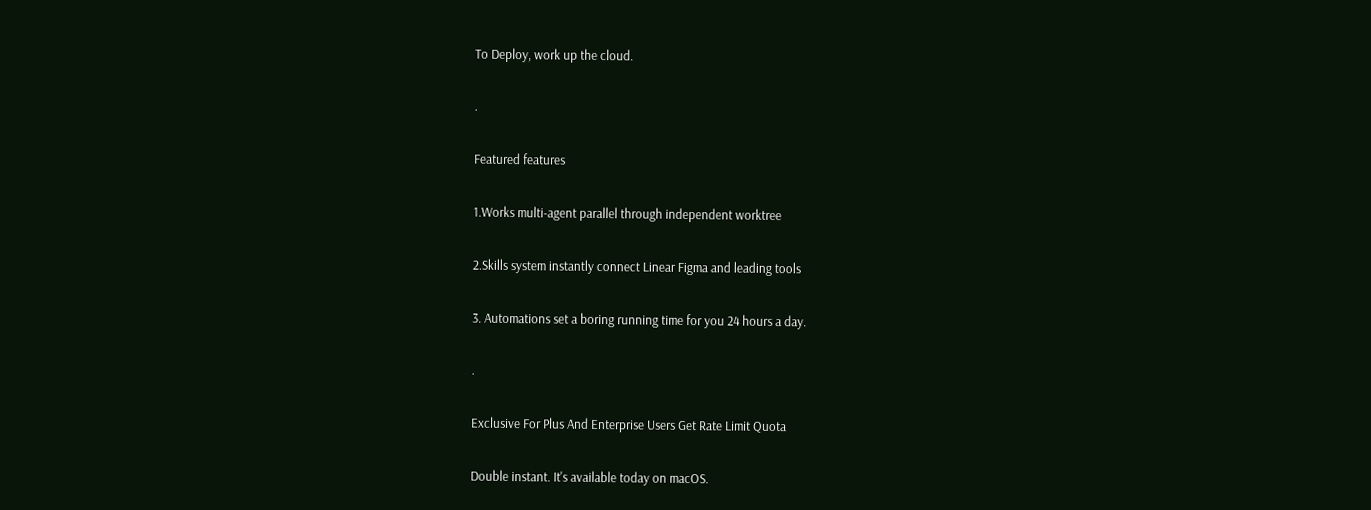To Deploy, work up the cloud.

.

Featured features

1.Works multi-agent parallel through independent worktree

2.Skills system instantly connect Linear Figma and leading tools

3. Automations set a boring running time for you 24 hours a day.

.

Exclusive For Plus And Enterprise Users Get Rate Limit Quota

Double instant. It's available today on macOS.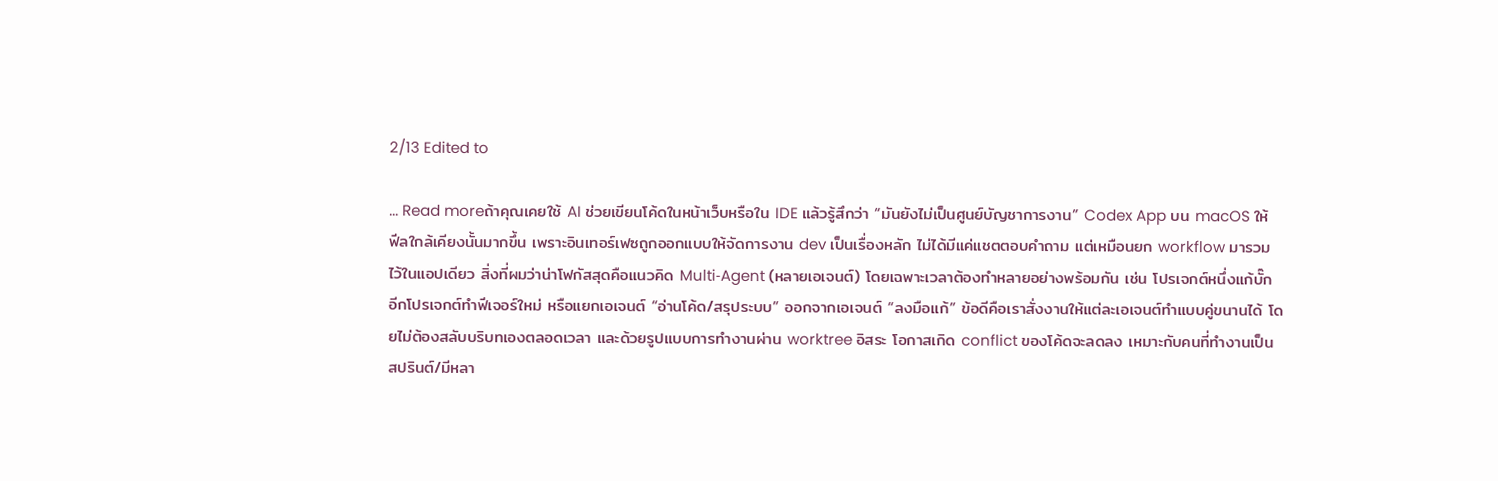2/13 Edited to

... Read moreถ้าคุณเคยใช้ AI ช่วยเขียนโค้ดในหน้าเว็บหรือใน IDE แล้วรู้สึกว่า “มันยังไม่เป็นศูนย์บัญชาการงาน” Codex App บน macOS ให้ฟีลใกล้เคียงนั้นมากขึ้น เพราะอินเทอร์เฟซถูกออกแบบให้จัดการงาน dev เป็นเรื่องหลัก ไม่ได้มีแค่แชตตอบคำถาม แต่เหมือนยก workflow มารวมไว้ในแอปเดียว สิ่งที่ผมว่าน่าโฟกัสสุดคือแนวคิด Multi‑Agent (หลายเอเจนต์) โดยเฉพาะเวลาต้องทำหลายอย่างพร้อมกัน เช่น โปรเจกต์หนึ่งแก้บั๊ก อีกโปรเจกต์ทำฟีเจอร์ใหม่ หรือแยกเอเจนต์ “อ่านโค้ด/สรุประบบ” ออกจากเอเจนต์ “ลงมือแก้” ข้อดีคือเราสั่งงานให้แต่ละเอเจนต์ทำแบบคู่ขนานได้ โดยไม่ต้องสลับบริบทเองตลอดเวลา และด้วยรูปแบบการทำงานผ่าน worktree อิสระ โอกาสเกิด conflict ของโค้ดจะลดลง เหมาะกับคนที่ทำงานเป็นสปรินต์/มีหลา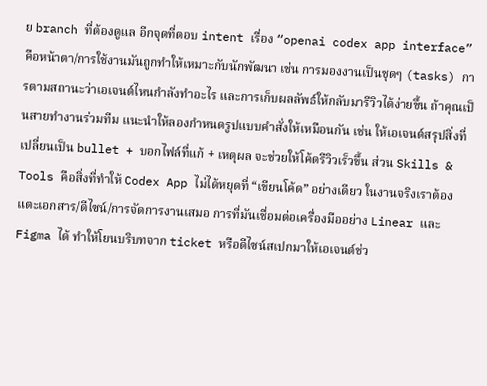ย branch ที่ต้องดูแล อีกจุดที่ตอบ intent เรื่อง “openai codex app interface” คือหน้าตา/การใช้งานมันถูกทำให้เหมาะกับนักพัฒนา เช่น การมองงานเป็นชุดๆ (tasks) การตามสถานะว่าเอเจนต์ไหนกำลังทำอะไร และการเก็บผลลัพธ์ให้กลับมารีวิวได้ง่ายขึ้น ถ้าคุณเป็นสายทำงานร่วมทีม แนะนำให้ลองกำหนดรูปแบบคำสั่งให้เหมือนกัน เช่น ให้เอเจนต์สรุปสิ่งที่เปลี่ยนเป็น bullet + บอกไฟล์ที่แก้ + เหตุผล จะช่วยให้โค้ดรีวิวเร็วขึ้น ส่วน Skills & Tools คือสิ่งที่ทำให้ Codex App ไม่ได้หยุดที่ “เขียนโค้ด” อย่างเดียว ในงานจริงเราต้องแตะเอกสาร/ดีไซน์/การจัดการงานเสมอ การที่มันเชื่อมต่อเครื่องมืออย่าง Linear และ Figma ได้ ทำให้โยนบริบทจาก ticket หรือดีไซน์สเปกมาให้เอเจนต์ช่ว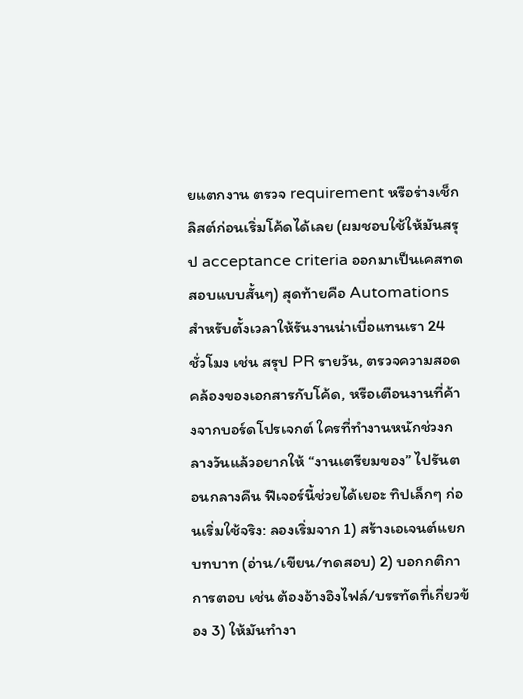ยแตกงาน ตรวจ requirement หรือร่างเช็กลิสต์ก่อนเริ่มโค้ดได้เลย (ผมชอบใช้ให้มันสรุป acceptance criteria ออกมาเป็นเคสทดสอบแบบสั้นๆ) สุดท้ายคือ Automations สำหรับตั้งเวลาให้รันงานน่าเบื่อแทนเรา 24 ชั่วโมง เช่น สรุป PR รายวัน, ตรวจความสอดคล้องของเอกสารกับโค้ด, หรือเตือนงานที่ค้างจากบอร์ดโปรเจกต์ ใครที่ทำงานหนักช่วงกลางวันแล้วอยากให้ “งานเตรียมของ” ไปรันตอนกลางคืน ฟีเจอร์นี้ช่วยได้เยอะ ทิปเล็กๆ ก่อนเริ่มใช้จริง: ลองเริ่มจาก 1) สร้างเอเจนต์แยกบทบาท (อ่าน/เขียน/ทดสอบ) 2) บอกกติกาการตอบ เช่น ต้องอ้างอิงไฟล์/บรรทัดที่เกี่ยวข้อง 3) ให้มันทำงา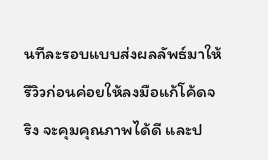นทีละรอบแบบส่งผลลัพธ์มาให้รีวิวก่อนค่อยให้ลงมือแก้โค้ดจริง จะคุมคุณภาพได้ดี และป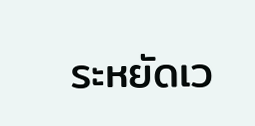ระหยัดเว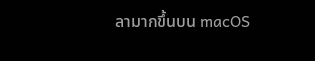ลามากขึ้นบน macOS